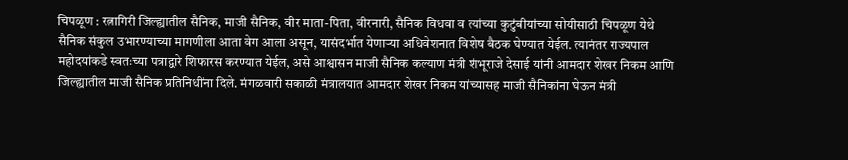चिपळूण : रत्नागिरी जिल्ह्यातील सैनिक, माजी सैनिक, वीर माता-पिता, वीरनारी, सैनिक विधवा व त्यांच्या कुटुंबीयांच्या सोयीसाठी चिपळूण येथे सैनिक संकुल उभारण्याच्या मागणीला आता वेग आला असून, यासंदर्भात येणाऱ्या अधिवेशनात विशेष बैठक घेण्यात येईल. त्यानंतर राज्यपाल महोदयांकडे स्वतःच्या पत्राद्वारे शिफारस करण्यात येईल, असे आश्वासन माजी सैनिक कल्याण मंत्री शंभूराजे देसाई यांनी आमदार शेखर निकम आणि जिल्ह्यातील माजी सैनिक प्रतिनिधींना दिले. मंगळवारी सकाळी मंत्रालयात आमदार शेखर निकम यांच्यासह माजी सैनिकांना घेऊन मंत्री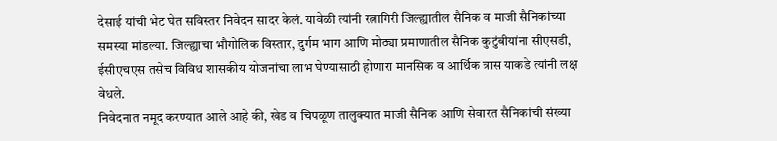देसाई यांची भेट घेत सविस्तर निवेदन सादर केलं. यावेळी त्यांनी रत्नागिरी जिल्ह्यातील सैनिक व माजी सैनिकांच्या समस्या मांडल्या. जिल्ह्याचा भौगोलिक विस्तार, दुर्गम भाग आणि मोठ्या प्रमाणातील सैनिक कुटुंबीयांना सीएसडी, ईसीएचएस तसेच विविध शासकीय योजनांचा लाभ घेण्यासाठी होणारा मानसिक व आर्थिक त्रास याकडे त्यांनी लक्ष वेधले.
निवेदनात नमूद करण्यात आले आहे की, खेड व चिपळूण तालुक्यात माजी सैनिक आणि सेवारत सैनिकांची संख्या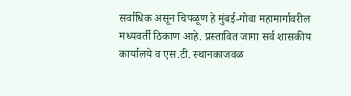सर्वाधिक असून चिपळूण हे मुंबई-गोवा महामार्गावरील मध्यवर्ती ठिकाण आहे. प्रस्तावित जागा सर्व शासकीय कार्यालये व एस.टी. स्थानकाजवळ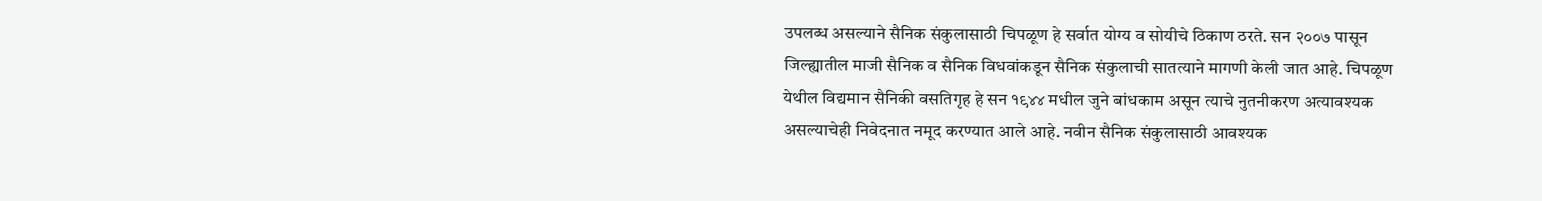उपलब्ध असल्याने सैनिक संकुलासाठी चिपळूण हे सर्वात योग्य व सोयीचे ठिकाण ठरते. सन २००७ पासून जिल्ह्यातील माजी सैनिक व सैनिक विधवांकडून सैनिक संकुलाची सातत्याने मागणी केली जात आहे. चिपळूण येथील विद्यमान सैनिकी वसतिगृह हे सन १९४४ मधील जुने बांधकाम असून त्याचे नुतनीकरण अत्यावश्यक असल्याचेही निवेदनात नमूद करण्यात आले आहे. नवीन सैनिक संकुलासाठी आवश्यक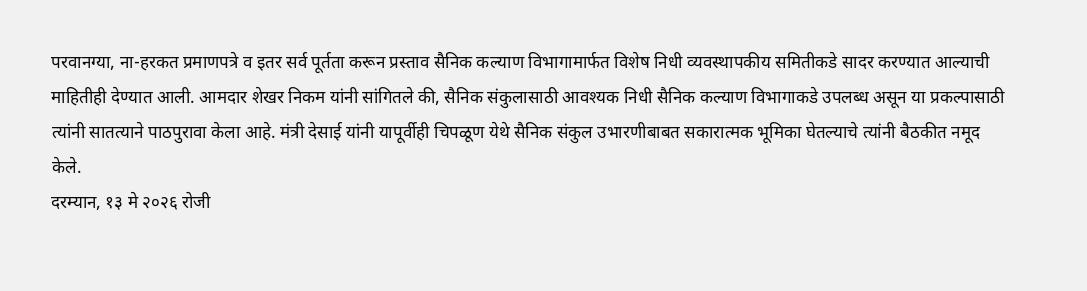परवानग्या, ना-हरकत प्रमाणपत्रे व इतर सर्व पूर्तता करून प्रस्ताव सैनिक कल्याण विभागामार्फत विशेष निधी व्यवस्थापकीय समितीकडे सादर करण्यात आल्याची माहितीही देण्यात आली. आमदार शेखर निकम यांनी सांगितले की, सैनिक संकुलासाठी आवश्यक निधी सैनिक कल्याण विभागाकडे उपलब्ध असून या प्रकल्पासाठी त्यांनी सातत्याने पाठपुरावा केला आहे. मंत्री देसाई यांनी यापूर्वीही चिपळूण येथे सैनिक संकुल उभारणीबाबत सकारात्मक भूमिका घेतल्याचे त्यांनी बैठकीत नमूद केले.
दरम्यान, १३ मे २०२६ रोजी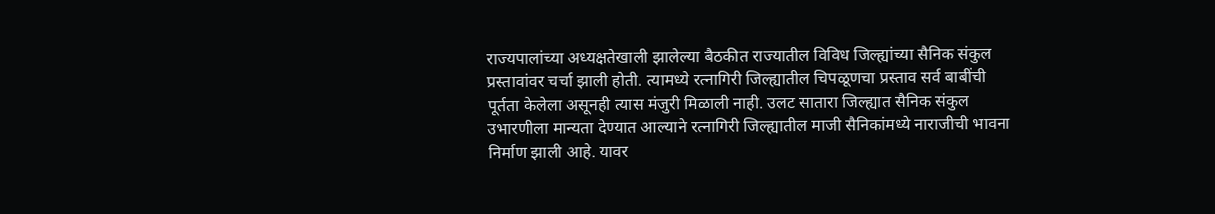राज्यपालांच्या अध्यक्षतेखाली झालेल्या बैठकीत राज्यातील विविध जिल्ह्यांच्या सैनिक संकुल प्रस्तावांवर चर्चा झाली होती. त्यामध्ये रत्नागिरी जिल्ह्यातील चिपळूणचा प्रस्ताव सर्व बाबींची पूर्तता केलेला असूनही त्यास मंजुरी मिळाली नाही. उलट सातारा जिल्ह्यात सैनिक संकुल उभारणीला मान्यता देण्यात आल्याने रत्नागिरी जिल्ह्यातील माजी सैनिकांमध्ये नाराजीची भावना निर्माण झाली आहे. यावर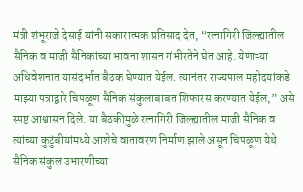मंत्री शंभूराजे देसाई यांनी सकारात्मक प्रतिसाद देत, “रत्नागिरी जिल्ह्यातील सैनिक व माजी सैनिकांच्या भावना शासन गंभीरतेने घेत आहे. येणाऱ्या अधिवेशनात यासंदर्भात बैठक घेण्यात येईल. त्यानंतर राज्यपाल महोदयांकडे माझ्या पत्राद्वारे चिपळूण सैनिक संकुलाबाबत शिफारस करण्यात येईल,” असे स्पष्ट आश्वासन दिले. या बैठकीमुळे रत्नागिरी जिल्ह्यातील माजी सैनिक व त्यांच्या कुटुंबीयांमध्ये आशेचे वातावरण निर्माण झाले असून चिपळूण येथे सैनिक संकुल उभारणीच्या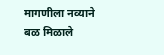मागणीला नव्याने बळ मिळाले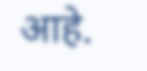आहे.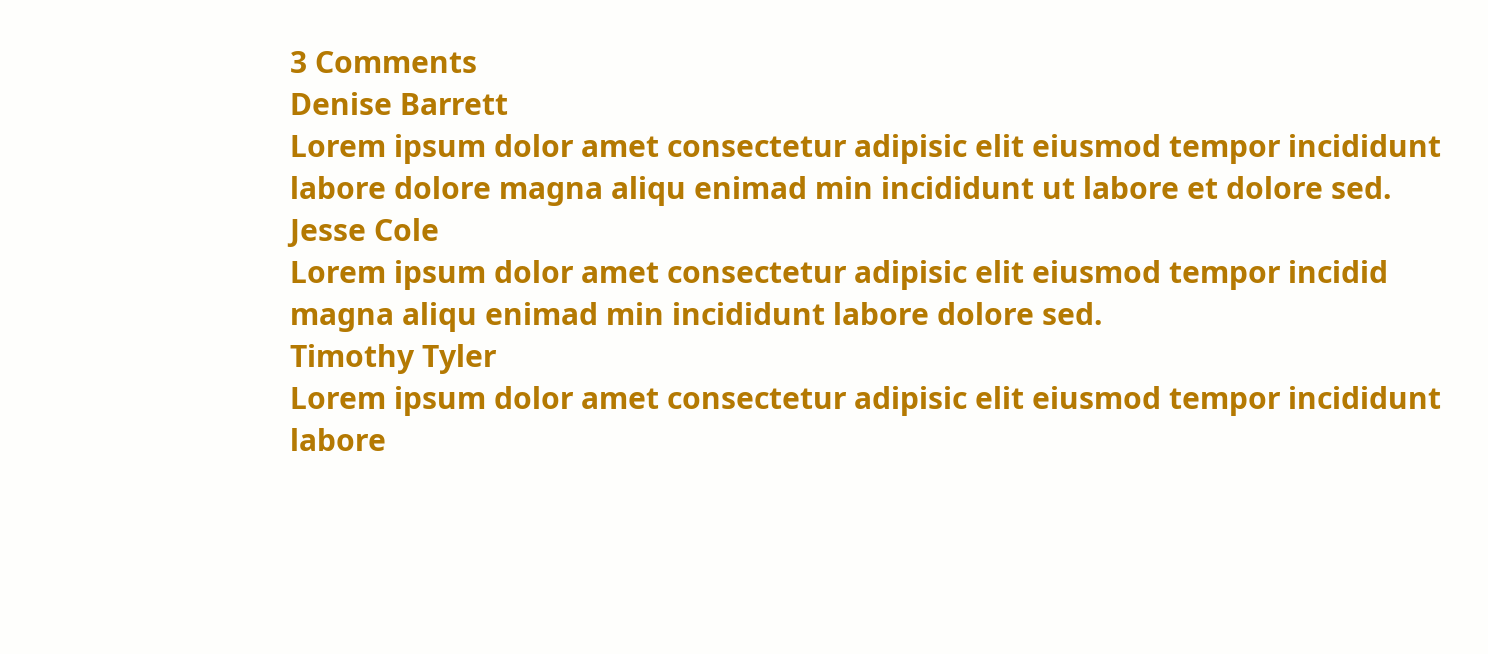3 Comments
Denise Barrett
Lorem ipsum dolor amet consectetur adipisic elit eiusmod tempor incididunt labore dolore magna aliqu enimad min incididunt ut labore et dolore sed.
Jesse Cole
Lorem ipsum dolor amet consectetur adipisic elit eiusmod tempor incidid magna aliqu enimad min incididunt labore dolore sed.
Timothy Tyler
Lorem ipsum dolor amet consectetur adipisic elit eiusmod tempor incididunt labore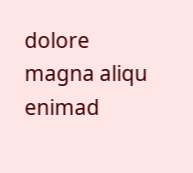dolore magna aliqu enimad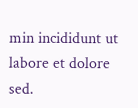min incididunt ut labore et dolore sed.